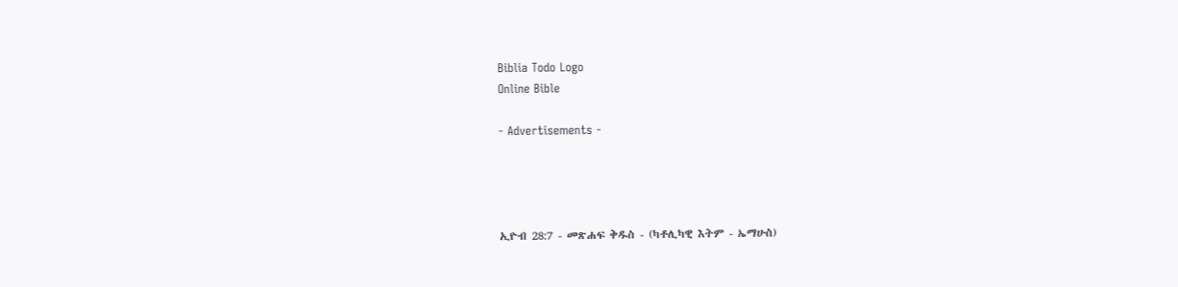Biblia Todo Logo
Online Bible

- Advertisements -




ኢዮብ 28:7 - መጽሐፍ ቅዱስ - (ካቶሊካዊ እትም - ኤማሁስ)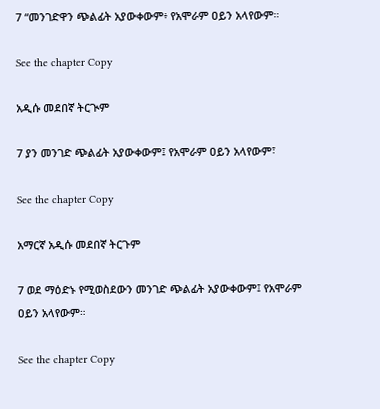7 “መንገድዋን ጭልፊት አያውቀውም፥ የአሞራም ዐይን አላየውም።

See the chapter Copy

አዲሱ መደበኛ ትርጒም

7 ያን መንገድ ጭልፊት አያውቀውም፤ የአሞራም ዐይን አላየውም፣

See the chapter Copy

አማርኛ አዲሱ መደበኛ ትርጉም

7 ወደ ማዕድኑ የሚወስደውን መንገድ ጭልፊት አያውቀውም፤ የአሞራም ዐይን አላየውም።

See the chapter Copy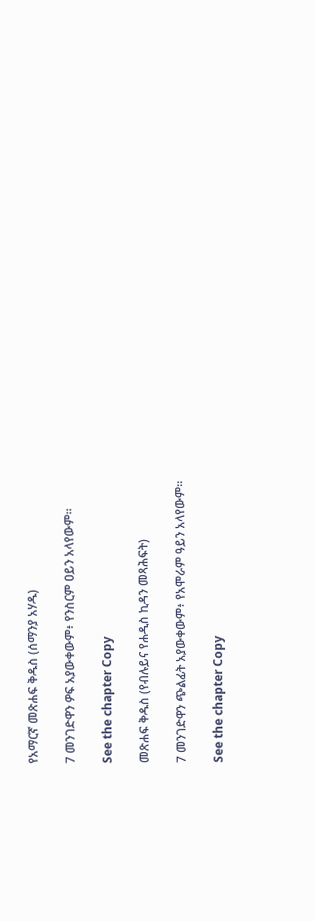የአማርኛ መጽሐፍ ቅዱስ (ሰማንያ አሃዱ)

7 መንገድዋን ዎፍ አያውቀውም፥ የንስርም ዐይን አላየውም።

See the chapter Copy

መጽሐፍ ቅዱስ (የብሉይና የሐዲስ ኪዳን መጻሕፍት)

7 መንገድዋን ጭልፊት አያውቀውም፥ የአሞራም ዓይን አላየውም።

See the chapter Copy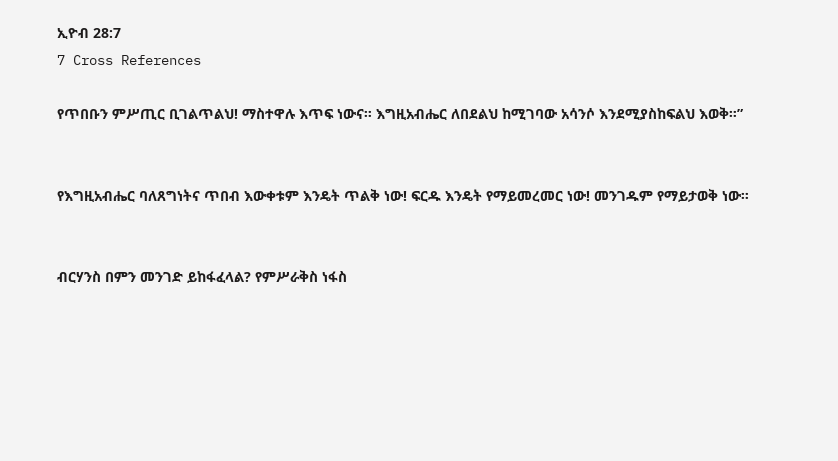ኢዮብ 28:7
7 Cross References

የጥበቡን ምሥጢር ቢገልጥልህ! ማስተዋሉ እጥፍ ነውና። እግዚአብሔር ለበደልህ ከሚገባው አሳንሶ እንደሚያስከፍልህ እወቅ።”


የእግዚአብሔር ባለጸግነትና ጥበብ እውቀቱም እንዴት ጥልቅ ነው! ፍርዱ እንዴት የማይመረመር ነው! መንገዱም የማይታወቅ ነው።


ብርሃንስ በምን መንገድ ይከፋፈላል? የምሥራቅስ ነፋስ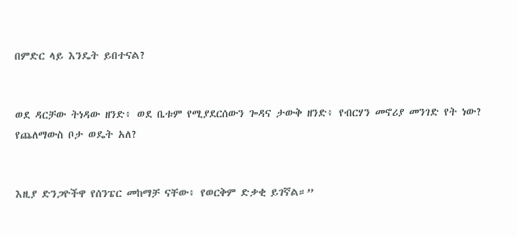በምድር ላይ እንዴት ይበተናል?


ወደ ዳርቻው ትነዳው ዘንድ፥ ወደ ቤቱም የሚያደርሰውን ጐዳና ታውቅ ዘንድ፥ የብርሃን መኖሪያ መንገድ የት ነው? የጨለማውስ ቦታ ወዴት አለ?


እዚያ ድንጋዮችዋ የሰንፔር መከማቻ ናቸው፥ የወርቅም ድቃቂ ይገኛል።”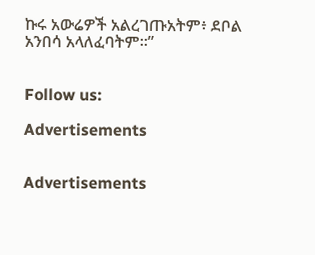ኩሩ አውሬዎች አልረገጡአትም፥ ደቦል አንበሳ አላለፈባትም።”


Follow us:

Advertisements


Advertisements